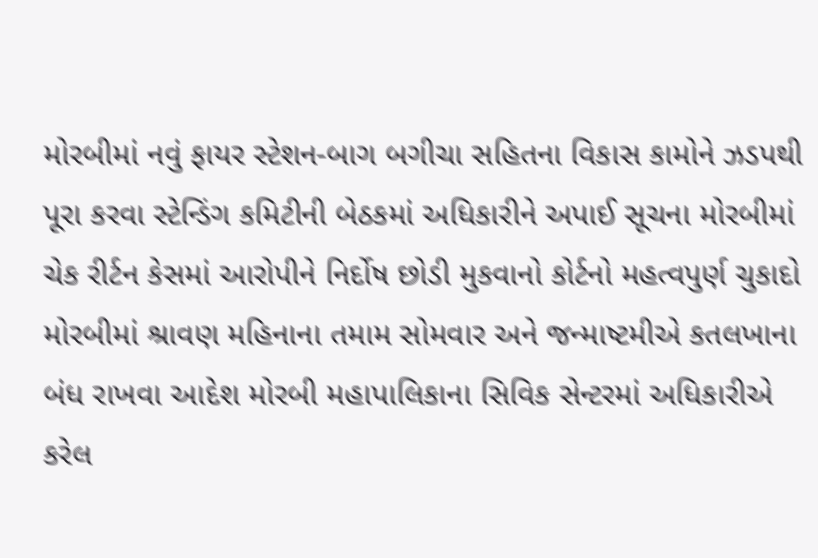મોરબીમાં નવું ફાયર સ્ટેશન-બાગ બગીચા સહિતના વિકાસ કામોને ઝડપથી પૂરા કરવા સ્ટેન્ડિંગ કમિટીની બેઠકમાં અધિકારીને અપાઈ સૂચના મોરબીમાં ચેક રીર્ટન કેસમાં આરોપીને નિર્દોષ છોડી મુકવાનો કોર્ટનો મહત્વપુર્ણ ચુકાદો મોરબીમાં શ્રાવણ મહિનાના તમામ સોમવાર અને જન્માષ્ટમીએ કતલખાના બંધ રાખવા આદેશ મોરબી મહાપાલિકાના સિવિક સેન્ટરમાં અધિકારીએ કરેલ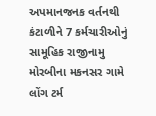અપમાનજનક વર્તનથી કંટાળીને 7 કર્મચારીઓનું સામૂહિક રાજીનામુ મોરબીના મકનસર ગામે લોંગ ટર્મ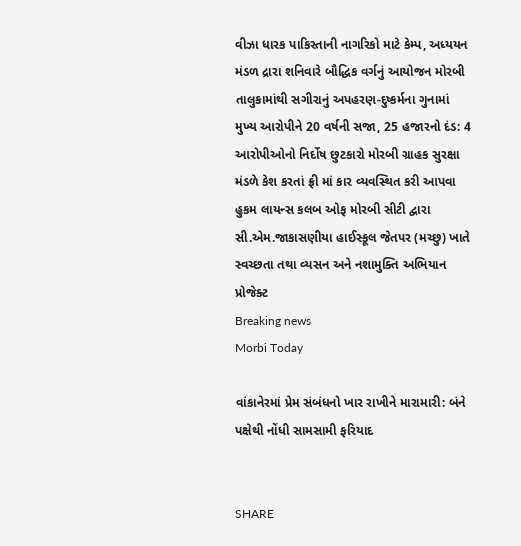વીઝા ધારક પાકિસ્તાની નાગરિકો માટે કેમ્પ, અધ્યયન મંડળ દ્રારા શનિવારે બૌદ્ધિક વર્ગનું આયોજન મોરબી તાલુકામાંથી સગીરાનું અપહરણ-દુષ્કર્મના ગુનામાં મુખ્ય આરોપીને 20 વર્ષની સજા, 25 હજારનો દંડ: 4 આરોપીઓનો નિર્દોષ છુટકારો મોરબી ગ્રાહક સુરક્ષા મંડળે કેશ કરતાં ફ્રી માં કાર વ્યવસ્થિત કરી આપવા હુકમ લાયન્સ કલબ ઓફ મોરબી સીટી દ્વારા સી.એમ.જાકાસણીયા હાઈસ્કૂલ જેતપર (મચ્છુ) ખાતે સ્વચ્છતા તથા વ્યસન અને નશામુક્તિ અભિયાન પ્રોજેક્ટ
Breaking news
Morbi Today

વાંકાનેરમાં પ્રેમ સંબંધનો ખાર રાખીને મારામારી: બંને પક્ષેથી નોંધી સામસામી ફરિયાદ


SHARE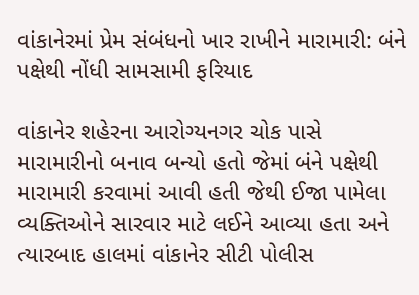વાંકાનેરમાં પ્રેમ સંબંધનો ખાર રાખીને મારામારી: બંને પક્ષેથી નોંધી સામસામી ફરિયાદ

વાંકાનેર શહેરના આરોગ્યનગર ચોક પાસે મારામારીનો બનાવ બન્યો હતો જેમાં બંને પક્ષેથી મારામારી કરવામાં આવી હતી જેથી ઈજા પામેલા વ્યક્તિઓને સારવાર માટે લઈને આવ્યા હતા અને ત્યારબાદ હાલમાં વાંકાનેર સીટી પોલીસ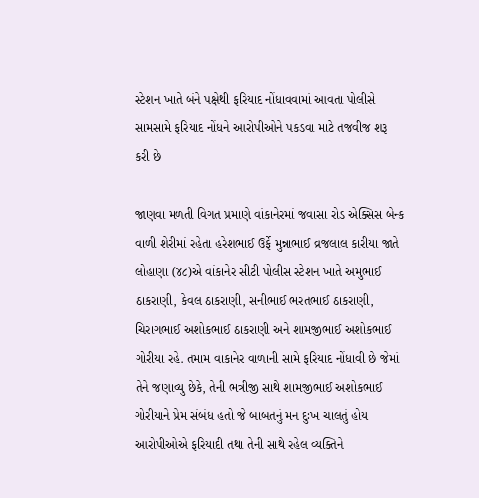સ્ટેશન ખાતે બંને પક્ષેથી ફરિયાદ નોંધાવવામાં આવતા પોલીસે સામસામે ફરિયાદ નોંધને આરોપીઓને પકડવા માટે તજવીજ શરૂ કરી છે

જાણવા મળતી વિગત પ્રમાણે વાંકાનેરમાં જવાસા રોડ એક્સિસ બેન્ક વાળી શેરીમાં રહેતા હરેશભાઈ ઉર્ફે મુન્નાભાઈ વ્રજલાલ કારીયા જાતે લોહાણા (૪૮)એ વાંકાનેર સીટી પોલીસ સ્ટેશન ખાતે અમુભાઈ ઠાકરાણી, કેવલ ઠાકરાણી, સનીભાઈ ભરતભાઈ ઠાકરાણી, ચિરાગભાઈ અશોકભાઈ ઠાકરાણી અને શામજીભાઈ અશોકભાઈ ગોરીયા રહે. તમામ વાકાનેર વાળાની સામે ફરિયાદ નોંધાવી છે જેમાં તેને જણાવ્યુ છેકે, તેની ભત્રીજી સાથે શામજીભાઈ અશોકભાઈ ગોરીયાને પ્રેમ સંબંધ હતો જે બાબતનું મન દુઃખ ચાલતું હોય આરોપીઓએ ફરિયાદી તથા તેની સાથે રહેલ વ્યક્તિને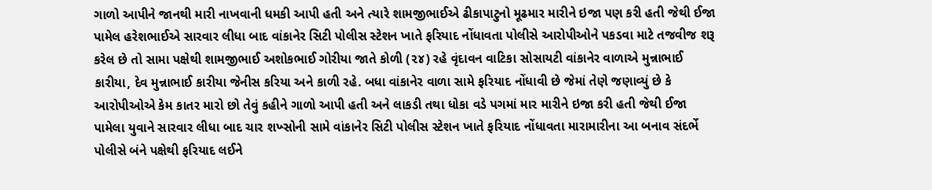ગાળો આપીને જાનથી મારી નાખવાની ધમકી આપી હતી અને ત્યારે શામજીભાઈએ ઢીકાપાટુનો મૂઢમાર મારીને ઇજા પણ કરી હતી જેથી ઈજા પામેલ હરેશભાઈએ સારવાર લીધા બાદ વાંકાનેર સિટી પોલીસ સ્ટેશન ખાતે ફરિયાદ નોંધાવતા પોલીસે આરોપીઓને પકડવા માટે તજવીજ શરૂ કરેલ છે તો સામા પક્ષેથી શામજીભાઈ અશોકભાઈ ગોરીયા જાતે કોળી (૨૪) રહે વૃંદાવન વાટિકા સોસાયટી વાંકાનેર વાળાએ મુન્નાભાઈ કારીયા, દેવ મુન્નાભાઈ કારીયા જેનીસ કરિયા અને કાળી રહે. બધા વાંકાનેર વાળા સામે ફરિયાદ નોંધાવી છે જેમાં તેણે જણાવ્યું છે કે આરોપીઓએ કેમ કાતર મારો છો તેવું કહીને ગાળો આપી હતી અને લાકડી તથા ધોકા વડે પગમાં માર મારીને ઇજા કરી હતી જેથી ઈજા પામેલા યુવાને સારવાર લીધા બાદ ચાર શખ્સોની સામે વાંકાનેર સિટી પોલીસ સ્ટેશન ખાતે ફરિયાદ નોંધાવતા મારામારીના આ બનાવ સંદર્ભે પોલીસે બંને પક્ષેથી ફરિયાદ લઈને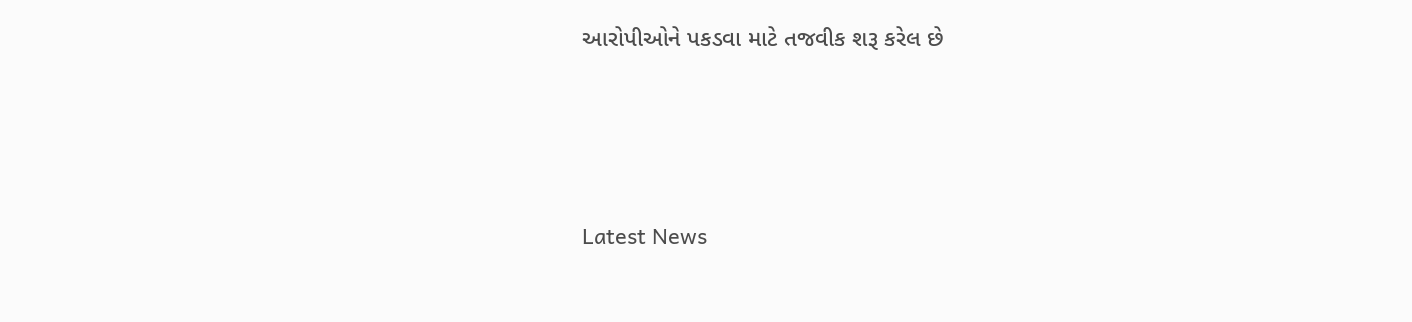આરોપીઓને પકડવા માટે તજવીક શરૂ કરેલ છે






Latest News